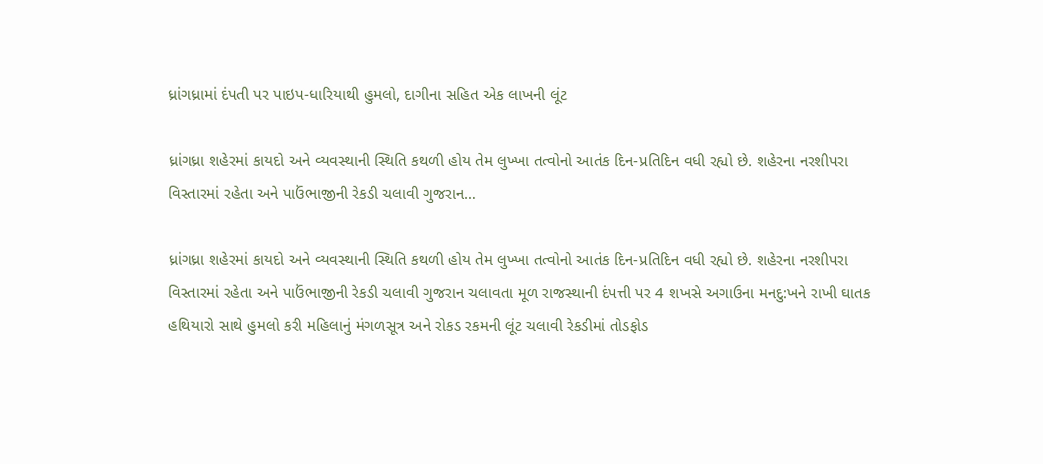ધ્રાંગધ્રામાં દંપતી પર પાઇપ-ધારિયાથી હુમલો, દાગીના સહિત એક લાખની લૂંટ

ધ્રાંગધ્રા શહેરમાં કાયદો અને વ્યવસ્થાની સ્થિતિ કથળી હોય તેમ લુખ્ખા તત્વોનો આતંક દિન-પ્રતિદિન વધી રહ્યો છે. શહેરના નરશીપરા વિસ્તારમાં રહેતા અને પાઉંભાજીની રેકડી ચલાવી ગુજરાન…

ધ્રાંગધ્રા શહેરમાં કાયદો અને વ્યવસ્થાની સ્થિતિ કથળી હોય તેમ લુખ્ખા તત્વોનો આતંક દિન-પ્રતિદિન વધી રહ્યો છે. શહેરના નરશીપરા વિસ્તારમાં રહેતા અને પાઉંભાજીની રેકડી ચલાવી ગુજરાન ચલાવતા મૂળ રાજસ્થાની દંપત્તી પર 4 શખસે અગાઉના મનદુ:ખને રાખી ઘાતક હથિયારો સાથે હુમલો કરી મહિલાનું મંગળસૂત્ર અને રોકડ રકમની લૂંટ ચલાવી રેકડીમાં તોડફોડ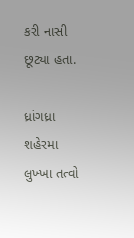કરી નાસી છૂટ્યા હતા.

ધ્રાંગધ્રા શહેરમા લુખ્ખા તત્વો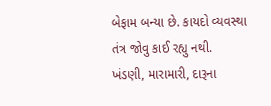બેફામ બન્યા છે. કાયદો વ્યવસ્થા તંત્ર જોવુ કાઈ રહ્યુ નથી. ખંડણી, મારામારી, દારૂના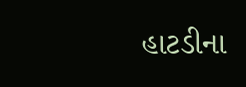હાટડીના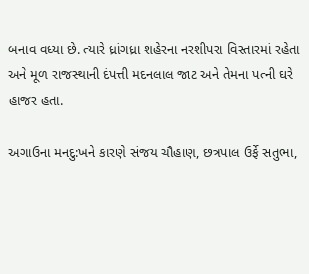બનાવ વધ્યા છે. ત્યારે ધ્રાંગધ્રા શહેરના નરશીપરા વિસ્તારમાં રહેતા અને મૂળ રાજસ્થાની દંપત્તી મદનલાલ જાટ અને તેમના પત્ની ઘરે હાજર હતા.

અગાઉના મનદુ:ખને કારણે સંજય ચૌહાણ, છત્રપાલ ઉર્ફે સતુભા,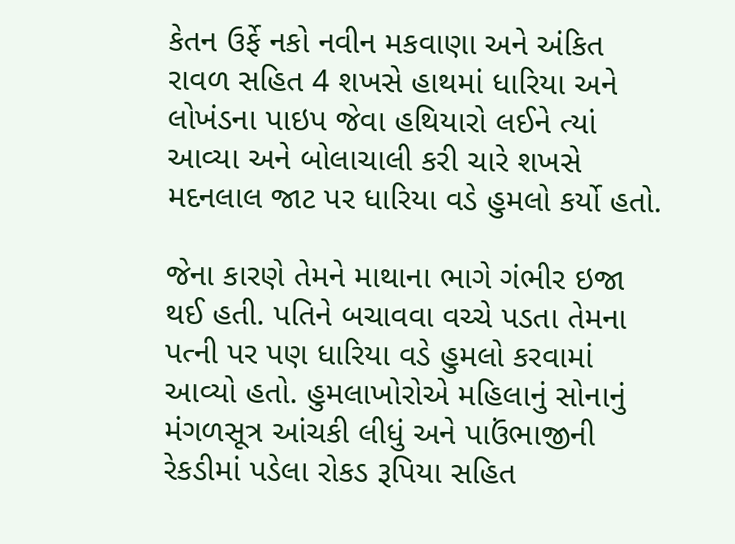કેતન ઉર્ફે નકો નવીન મકવાણા અને અંકિત રાવળ સહિત 4 શખસે હાથમાં ધારિયા અને લોખંડના પાઇપ જેવા હથિયારો લઈને ત્યાં આવ્યા અને બોલાચાલી કરી ચારે શખસે મદનલાલ જાટ પર ધારિયા વડે હુમલો કર્યો હતો.

જેના કારણે તેમને માથાના ભાગે ગંભીર ઇજા થઈ હતી. પતિને બચાવવા વચ્ચે પડતા તેમના પત્ની પર પણ ધારિયા વડે હુમલો કરવામાં આવ્યો હતો. હુમલાખોરોએ મહિલાનું સોનાનું મંગળસૂત્ર આંચકી લીધું અને પાઉંભાજીની રેકડીમાં પડેલા રોકડ રૂપિયા સહિત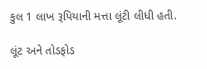કુલ 1 લાખ રૂપિયાની મત્તા લૂંટી લીધી હતી.

લૂંટ અને તોડફોડ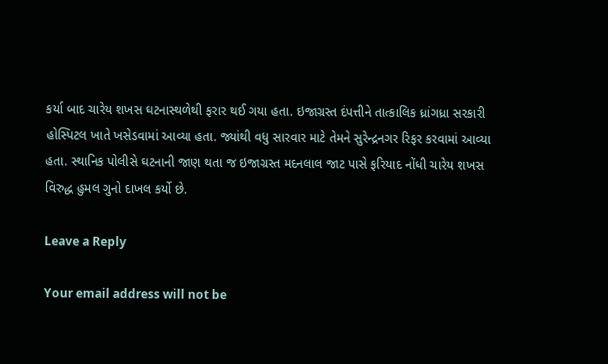કર્યા બાદ ચારેય શખસ ઘટનાસ્થળેથી ફરાર થઈ ગયા હતા. ઇજાગ્રસ્ત દંપત્તીને તાત્કાલિક ધ્રાંગધ્રા સરકારી હોસ્પિટલ ખાતે ખસેડવામાં આવ્યા હતા. જ્યાંથી વધુ સારવાર માટે તેમને સુરેન્દ્રનગર રિફર કરવામાં આવ્યા હતા. સ્થાનિક પોલીસે ઘટનાની જાણ થતા જ ઇજાગ્રસ્ત મદનલાલ જાટ પાસે ફરિયાદ નોંધી ચારેય શખસ વિરુદ્ધ હુમલ ગુનો દાખલ કર્યો છે.

Leave a Reply

Your email address will not be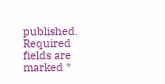published. Required fields are marked *